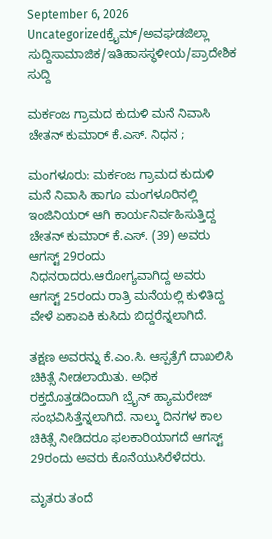September 6, 2026
Uncategorizedಕ್ರೈಮ್/ಅವಘಡಜಿಲ್ಲಾ ಸುದ್ದಿಸಾಮಾಜಿಕ/ಇತಿಹಾಸಸ್ಥಳೀಯ/ಪ್ರಾದೇಶಿಕ ಸುದ್ದಿ

ಮರ್ಕಂಜ ಗ್ರಾಮದ ಕುದುಳಿ ಮನೆ ನಿವಾಸಿ ಚೇತನ್ ಕುಮಾರ್ ಕೆ.ಎಸ್. ನಿಧನ ;

ಮಂಗಳೂರು: ಮರ್ಕಂಜ ಗ್ರಾಮದ ಕುದುಳಿ ಮನೆ ನಿವಾಸಿ ಹಾಗೂ ಮಂಗಳೂರಿನಲ್ಲಿ ಇಂಜಿನಿಯರ್ ಆಗಿ ಕಾರ್ಯನಿರ್ವಹಿಸುತ್ತಿದ್ದ ಚೇತನ್ ಕುಮಾರ್ ಕೆ.ಎಸ್. (39) ಅವರು ಆಗಸ್ಟ್ 29ರಂದು ನಿಧನರಾದರು.ಆರೋಗ್ಯವಾಗಿದ್ದ ಅವರು ಆಗಸ್ಟ್ 25ರಂದು ರಾತ್ರಿ ಮನೆಯಲ್ಲಿ ಕುಳಿತಿದ್ದ ವೇಳೆ ಏಕಾಏಕಿ ಕುಸಿದು ಬಿದ್ದರೆನ್ನಲಾಗಿದೆ.

ತಕ್ಷಣ ಅವರನ್ನು ಕೆ.ಎಂ.ಸಿ. ಆಸ್ಪತ್ರೆಗೆ ದಾಖಲಿಸಿ ಚಿಕಿತ್ಸೆ ನೀಡಲಾಯಿತು. ಅಧಿಕ ರಕ್ತದೊತ್ತಡದಿಂದಾಗಿ ಬ್ರೈನ್ ಹ್ಯಾಮರೇಜ್ ಸಂಭವಿಸಿತ್ತೆನ್ನಲಾಗಿದೆ. ನಾಲ್ಕು ದಿನಗಳ ಕಾಲ ಚಿಕಿತ್ಸೆ ನೀಡಿದರೂ ಫಲಕಾರಿಯಾಗದೆ ಆಗಸ್ಟ್ 29ರಂದು ಅವರು ಕೊನೆಯುಸಿರೆಳೆದರು.

ಮೃತರು ತಂದೆ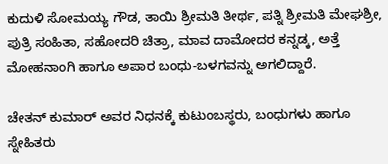ಕುದುಳಿ ಸೋಮಯ್ಯ ಗೌಡ, ತಾಯಿ ಶ್ರೀಮತಿ ತೀರ್ಥ, ಪತ್ನಿ ಶ್ರೀಮತಿ ಮೇಘಶ್ರೀ, ಪುತ್ರಿ ಸಂಹಿತಾ, ಸಹೋದರಿ ಚಿತ್ರಾ, ಮಾವ ದಾಮೋದರ ಕನ್ನಡ್ಕ, ಅತ್ತೆ ಮೋಹನಾಂಗಿ ಹಾಗೂ ಅಪಾರ ಬಂಧು-ಬಳಗವನ್ನು ಅಗಲಿದ್ದಾರೆ.

ಚೇತನ್ ಕುಮಾರ್ ಅವರ ನಿಧನಕ್ಕೆ ಕುಟುಂಬಸ್ಥರು, ಬಂಧುಗಳು ಹಾಗೂ ಸ್ನೇಹಿತರು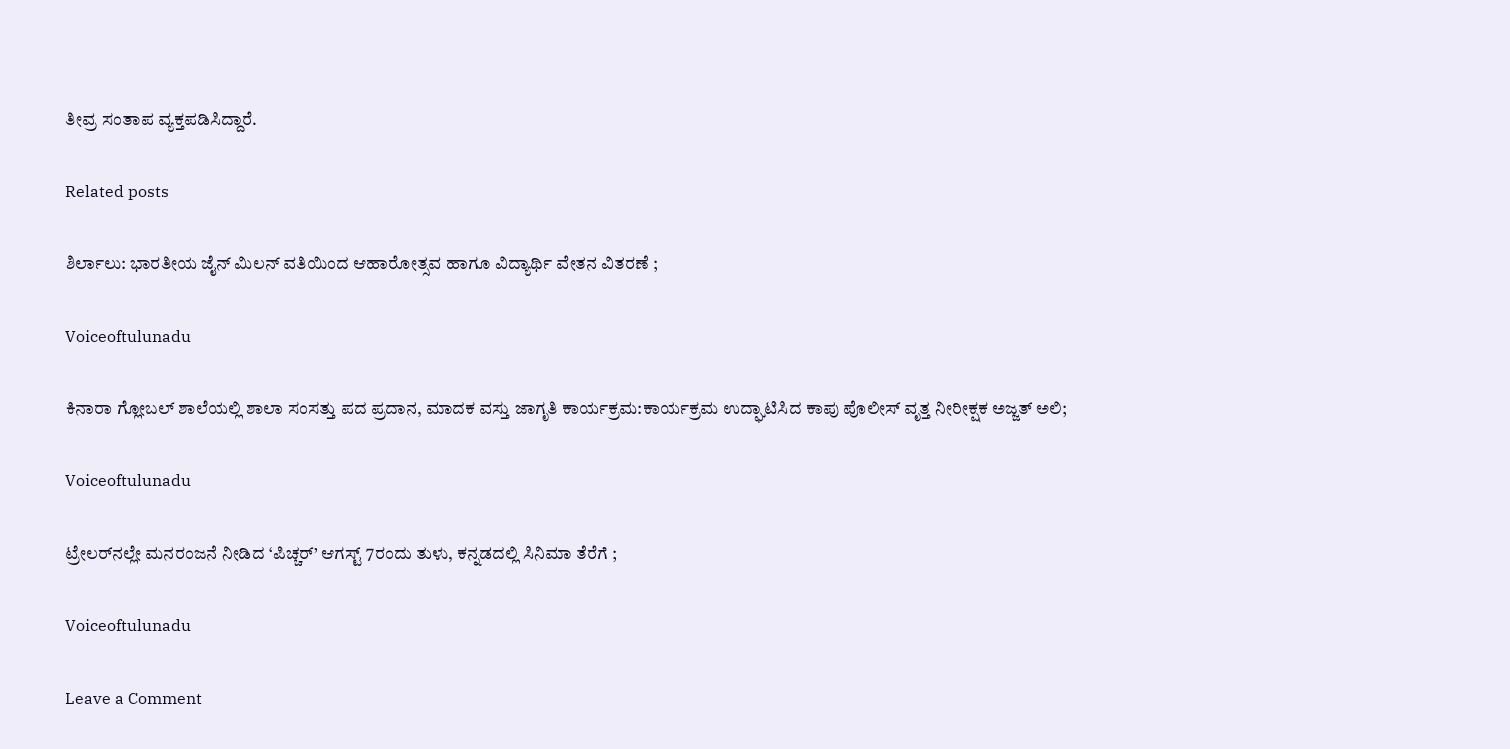ತೀವ್ರ ಸಂತಾಪ ವ್ಯಕ್ತಪಡಿಸಿದ್ದಾರೆ.

Related posts

ಶಿರ್ಲಾಲು: ಭಾರತೀಯ ಜೈನ್ ಮಿಲನ್ ವತಿಯಿಂದ ಆಹಾರೋತ್ಸವ ಹಾಗೂ ವಿದ್ಯಾರ್ಥಿ ವೇತನ ವಿತರಣೆ ;

Voiceoftulunadu

ಕಿನಾರಾ ಗ್ಲೋಬಲ್ ಶಾಲೆಯಲ್ಲಿ ಶಾಲಾ ಸಂಸತ್ತು ಪದ ಪ್ರದಾನ, ಮಾದಕ ವಸ್ತು ಜಾಗೃತಿ ಕಾರ್ಯಕ್ರಮ:ಕಾರ್ಯಕ್ರಮ ಉದ್ಘಾಟಿಸಿದ ಕಾಪು ಪೊಲೀಸ್ ವೃತ್ತ ನೀರೀಕ್ಷಕ ಅಜ್ಜತ್ ಅಲಿ;

Voiceoftulunadu

ಟ್ರೇಲರ್‌ನಲ್ಲೇ ಮನರಂಜನೆ ನೀಡಿದ ‘ಪಿಚ್ಚರ್’ ಆಗಸ್ಟ್ 7ರಂದು ತುಳು, ಕನ್ನಡದಲ್ಲಿ ಸಿನಿಮಾ ತೆರೆಗೆ ;

Voiceoftulunadu

Leave a Comment